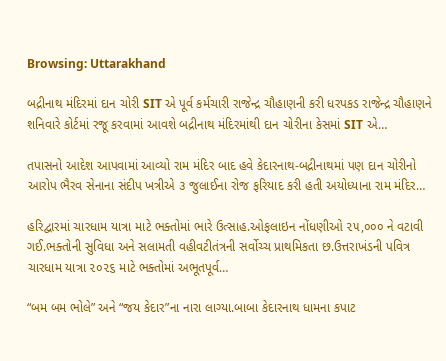Browsing: Uttarakhand

બદ્રીનાથ મંદિરમાં દાન ચોરી SIT એ પૂર્વ કર્મચારી રાજેન્દ્ર ચૌહાણની કરી ધરપકડ રાજેન્દ્ર ચૌહાણને શનિવારે કોર્ટમાં રજૂ કરવામાં આવશે બદ્રીનાથ મંદિરમાંથી દાન ચોરીના કેસમાં SIT એ…

તપાસનો આદેશ આપવામાં આવ્યો રામ મંદિર બાદ હવે કેદારનાથ-બદ્રીનાથમાં પણ દાન ચોરીનો આરોપ ભૈરવ સેનાના સંદીપ ખત્રીએ ૩ જુલાઈના રોજ ફરિયાદ કરી હતી અયોધ્યાના રામ મંદિર…

હરિદ્વારમાં ચારધામ યાત્રા માટે ભક્તોમાં ભારે ઉત્સાહ.ઓફલાઇન નોંધણીઓ ૨૫,૦૦૦ ને વટાવી ગઈ.ભક્તોની સુવિધા અને સલામતી વહીવટીતંત્રની સર્વોચ્ચ પ્રાથમિકતા છ.ઉત્તરાખંડની પવિત્ર ચારધામ યાત્રા ૨૦૨૬ માટે ભક્તોમાં અભૂતપૂર્વ…

“બમ બમ ભોલે” અને “જય કેદાર”ના નારા લાગ્યા.બાબા કેદારનાથ ધામના કપાટ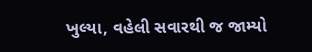ખુલ્યા, વહેલી સવારથી જ જામ્યો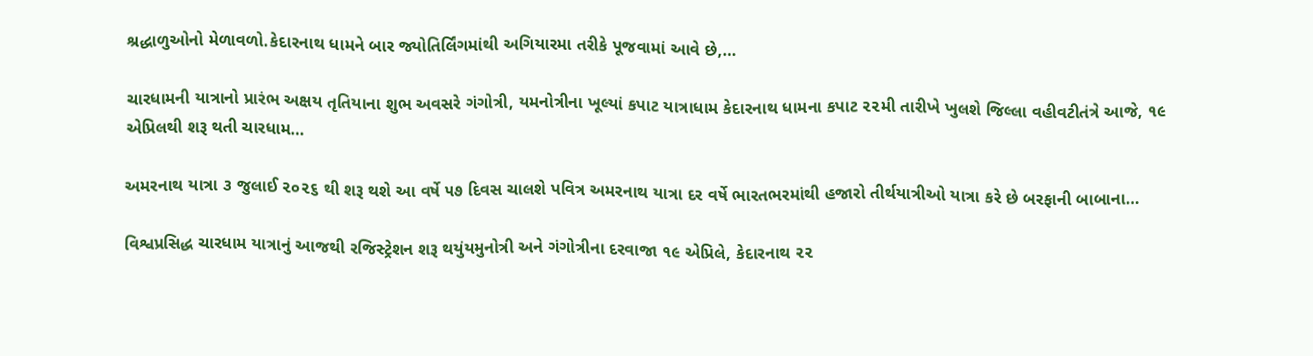શ્રદ્ધાળુઓનો મેળાવળો.કેદારનાથ ધામને બાર જ્યોતિર્લિંગમાંથી અગિયારમા તરીકે પૂજવામાં આવે છે,…

ચારધામની યાત્રાનો પ્રારંભ અક્ષય તૃતિયાના શુભ અવસરે ગંગોત્રી, યમનોત્રીના ખૂલ્યાં કપાટ યાત્રાધામ કેદારનાથ ધામના કપાટ ૨૨મી તારીખે ખુલશે જિલ્લા વહીવટીતંત્રે આજે, ૧૯ એપ્રિલથી શરૂ થતી ચારધામ…

અમરનાથ યાત્રા ૩ જુલાઈ ૨૦૨૬ થી શરૂ થશે આ વર્ષે ૫૭ દિવસ ચાલશે પવિત્ર અમરનાથ યાત્રા દર વર્ષે ભારતભરમાંથી હજારો તીર્થયાત્રીઓ યાત્રા કરે છે બરફાની બાબાના…

વિશ્વપ્રસિદ્ધ ચારધામ યાત્રાનું આજથી રજિસ્ટ્રેશન શરૂ થયુંયમુનોત્રી અને ગંગોત્રીના દરવાજા ૧૯ એપ્રિલે, કેદારનાથ ૨૨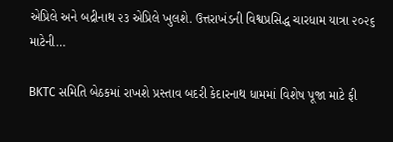એપ્રિલે અને બદ્રીનાથ ૨૩ એપ્રિલે ખુલશે. ઉત્તરાખંડની વિશ્વપ્રસિદ્ધ ચારધામ યાત્રા ૨૦૨૬ માટેની…

BKTC સમિતિ બેઠકમાં રાખશે પ્રસ્તાવ બદરી કેદારનાથ ધામમાં વિશેષ પૂજા માટે ફી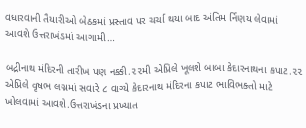વધારવાની તૈયારીઓ બેઠકમાં પ્રસ્તાવ પર ચર્ચા થયા બાદ અંતિમ ર્નિણય લેવામાં આવશે ઉત્તરાખંડમાં આગામી…

બદ્રીનાથ મંદિરની તારીખ પણ નક્કી.૨૨મી એપ્રિલે ખૂલશે બાબા કેદારનાથના કપાટ.૨૨ એપ્રિલે વૃષભ લગ્નમાં સવારે ૮ વાગ્યે કેદારનાથ મંદિરના કપાટ ભાવિભક્તો માટે ખોલવામાં આવશે.ઉત્તરાખંડના પ્રખ્યાત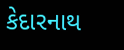કેદારનાથ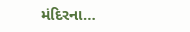મંદિરના…